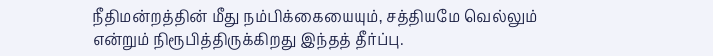நீதிமன்றத்தின் மீது நம்பிக்கையையும், சத்தியமே வெல்லும் என்றும் நிரூபித்திருக்கிறது இந்தத் தீர்ப்பு.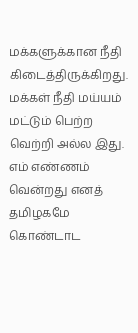மக்களுக்கான நீதி கிடைத்திருக்கிறது. மக்கள் நீதி மய்யம் மட்டும் பெற்ற வெற்றி அல்ல இது. எம் எண்ணம் வென்றது எனத் தமிழகமே கொண்டாட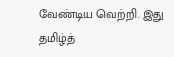வேண்டிய வெற்றி. இது தமிழ்த்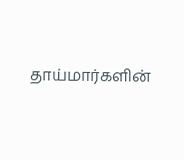தாய்மார்களின்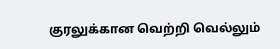குரலுக்கான வெற்றி வெல்லும்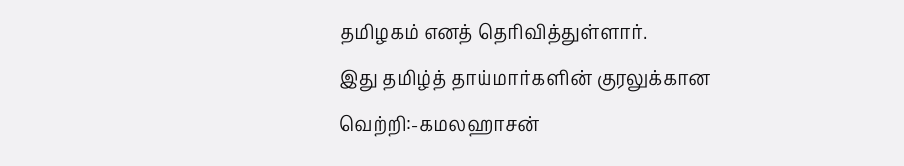தமிழகம் எனத் தெரிவித்துள்ளார்.
இது தமிழ்த் தாய்மார்களின் குரலுக்கான வெற்றி:-கமலஹாசன்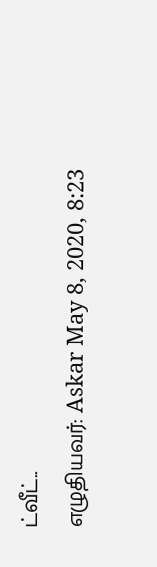ட்வீட்..
எழுதியவர்: Askar May 8, 2020, 8:23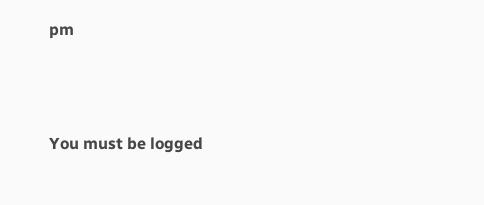pm




You must be logged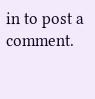in to post a comment.